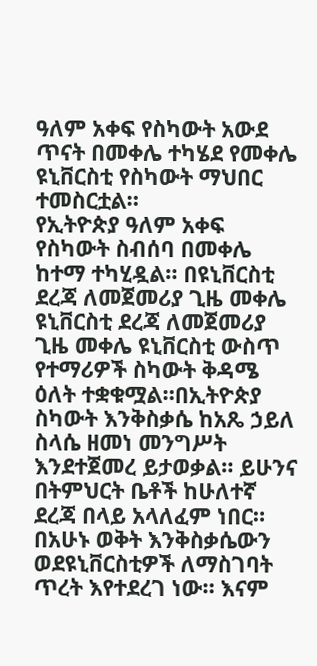ዓለም አቀፍ የስካውት አውደ ጥናት በመቀሌ ተካሄደ የመቀሌ ዩኒቨርስቲ የስካውት ማህበር ተመስርቷል።
የኢትዮጵያ ዓለም አቀፍ የስካውት ስብሰባ በመቀሌ ከተማ ተካሂዷል። በዩኒቨርስቲ ደረጃ ለመጀመሪያ ጊዜ መቀሌ ዩኒቨርስቲ ደረጃ ለመጀመሪያ ጊዜ መቀሌ ዩኒቨርስቲ ውስጥ የተማሪዎች ስካውት ቅዳሜ ዕለት ተቋቁሟል።በኢትዮጵያ ስካውት እንቅስቃሴ ከአጼ ኃይለ ስላሴ ዘመነ መንግሥት እንደተጀመረ ይታወቃል። ይሁንና በትምህርት ቤቶች ከሁለተኛ ደረጃ በላይ አላለፈም ነበር።
በአሁኑ ወቅት እንቅስቃሴውን ወደዩኒቨርስቲዎች ለማስገባት ጥረት እየተደረገ ነው። እናም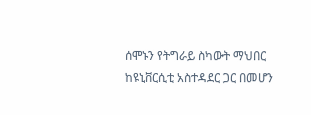ሰሞኑን የትግራይ ስካውት ማህበር ከዩኒቨርሲቲ አስተዳደር ጋር በመሆን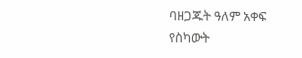ባዘጋጁት ዓለም አቀፍ የስካውት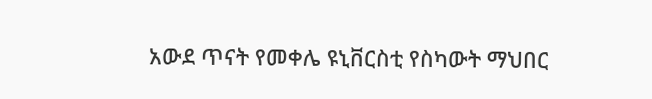አውደ ጥናት የመቀሌ ዩኒቨርስቲ የስካውት ማህበር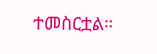ተመስርቷል።